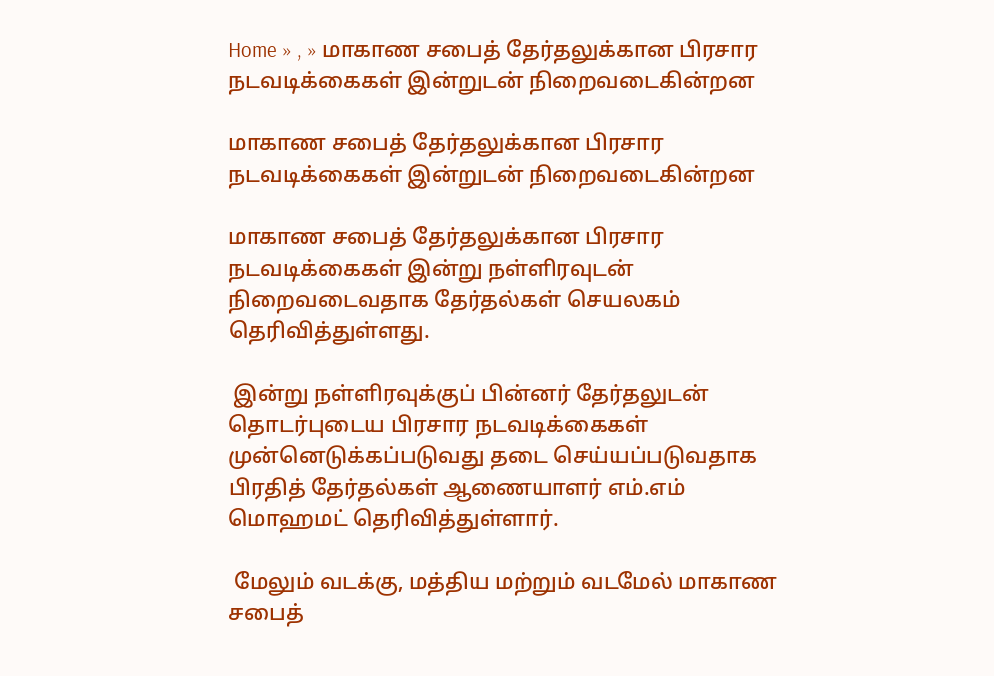Home » , » மாகாண சபைத் தேர்தலுக்கான பிரசார நடவடிக்கைகள் இன்றுடன் நிறைவடைகின்றன

மாகாண சபைத் தேர்தலுக்கான பிரசார நடவடிக்கைகள் இன்றுடன் நிறைவடைகின்றன

மாகாண சபைத் தேர்தலுக்கான பிரசார நடவடிக்கைகள் இன்று நள்ளிரவுடன் நிறைவடைவதாக தேர்தல்கள் செயலகம் தெரிவித்துள்ளது.

 இன்று நள்ளிரவுக்குப் பின்னர் தேர்தலுடன் தொடர்புடைய பிரசார நடவடிக்கைகள் முன்னெடுக்கப்படுவது தடை செய்யப்படுவதாக பிரதித் தேர்தல்கள் ஆணையாளர் எம்.எம் மொஹமட் தெரிவித்துள்ளார்.

 மேலும் வடக்கு, மத்திய மற்றும் வடமேல் மாகாண சபைத்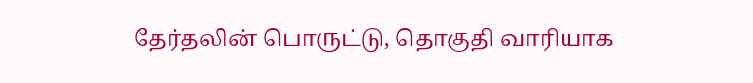தேர்தலின் பொருட்டு, தொகுதி வாரியாக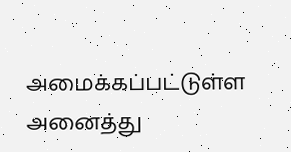அமைக்கப்பட்டுள்ள அனைத்து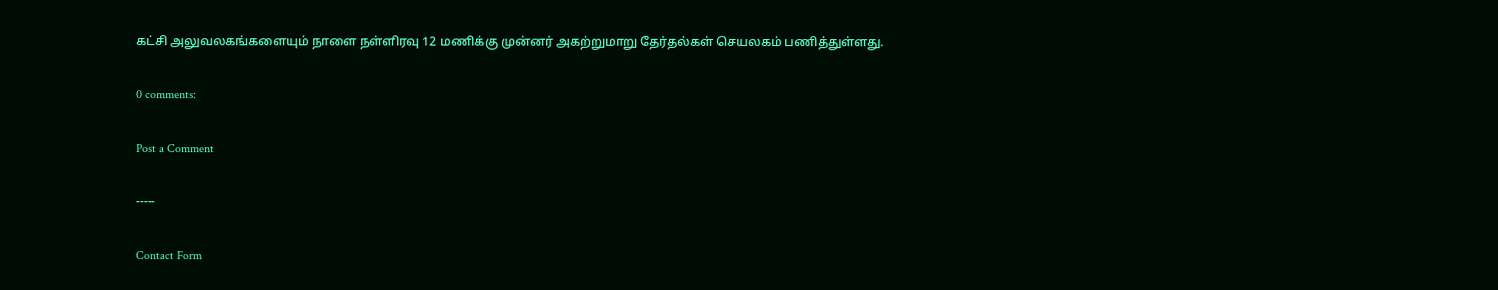கட்சி அலுவலகங்களையும் நாளை நள்ளிரவு 12 மணிக்கு முன்னர் அகற்றுமாறு தேர்தல்கள் செயலகம் பணித்துள்ளது.

0 comments:

Post a Comment

-----

Contact Form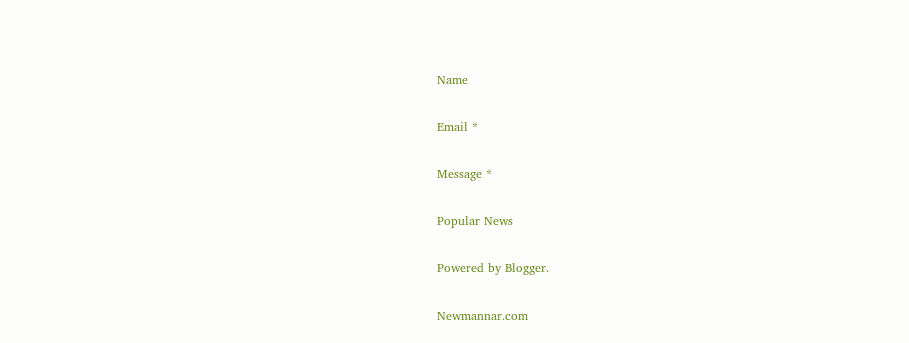Name

Email *

Message *

Popular News

Powered by Blogger.

Newmannar.com